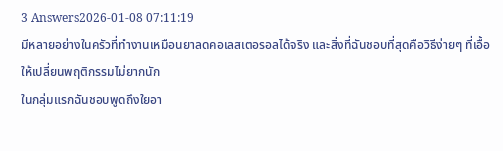3 Answers2026-01-08 07:11:19
มีหลายอย่างในครัวที่ทำงานเหมือนยาลดคอเลสเตอรอลได้จริง และสิ่งที่ฉันชอบที่สุดคือวิธีง่ายๆ ที่เอื้อให้เปลี่ยนพฤติกรรมไม่ยากนัก
ในกลุ่มแรกฉันชอบพูดถึงใยอา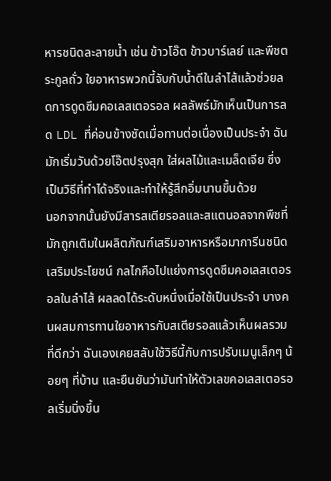หารชนิดละลายน้ำ เช่น ข้าวโอ๊ต ข้าวบาร์เลย์ และพืชตระกูลถั่ว ใยอาหารพวกนี้จับกับน้ำดีในลำไส้แล้วช่วยลดการดูดซึมคอเลสเตอรอล ผลลัพธ์มักเห็นเป็นการลด LDL ที่ค่อนข้างชัดเมื่อทานต่อเนื่องเป็นประจำ ฉันมักเริ่มวันด้วยโอ๊ตปรุงสุก ใส่ผลไม้และเมล็ดเจีย ซึ่งเป็นวิธีที่ทำได้จริงและทำให้รู้สึกอิ่มนานขึ้นด้วย
นอกจากนั้นยังมีสารสเตียรอลและสแตนอลจากพืชที่มักถูกเติมในผลิตภัณฑ์เสริมอาหารหรือมาการีนชนิดเสริมประโยชน์ กลไกคือไปแย่งการดูดซึมคอเลสเตอรอลในลำไส้ ผลลดได้ระดับหนึ่งเมื่อใช้เป็นประจำ บางคนผสมการทานใยอาหารกับสเตียรอลแล้วเห็นผลรวมที่ดีกว่า ฉันเองเคยสลับใช้วิธีนี้กับการปรับเมนูเล็กๆ น้อยๆ ที่บ้าน และยืนยันว่ามันทำให้ตัวเลขคอเลสเตอรอลเริ่มนิ่งขึ้น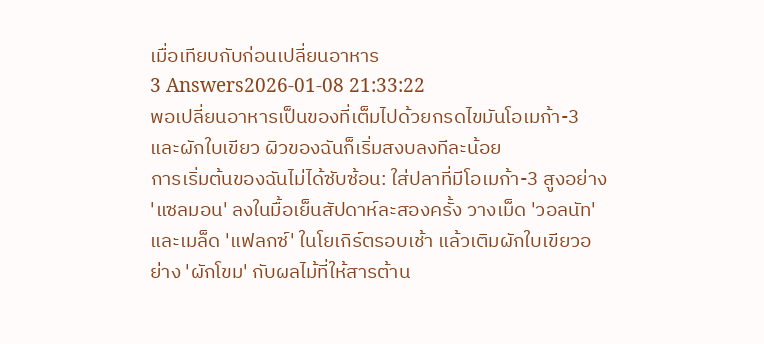เมื่อเทียบกับก่อนเปลี่ยนอาหาร
3 Answers2026-01-08 21:33:22
พอเปลี่ยนอาหารเป็นของที่เต็มไปด้วยกรดไขมันโอเมก้า-3 และผักใบเขียว ผิวของฉันก็เริ่มสงบลงทีละน้อย
การเริ่มต้นของฉันไม่ได้ซับซ้อน: ใส่ปลาที่มีโอเมก้า-3 สูงอย่าง 'แซลมอน' ลงในมื้อเย็นสัปดาห์ละสองครั้ง วางเม็ด 'วอลนัท' และเมล็ด 'แฟลกซ์' ในโยเกิร์ตรอบเช้า แล้วเติมผักใบเขียวอย่าง 'ผักโขม' กับผลไม้ที่ให้สารต้าน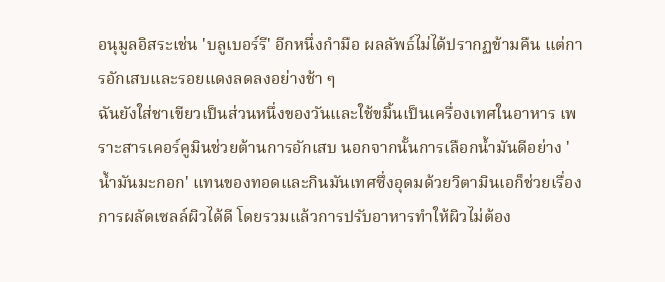อนุมูลอิสระเช่น 'บลูเบอร์รี' อีกหนึ่งกำมือ ผลลัพธ์ไม่ได้ปรากฏข้ามคืน แต่การอักเสบและรอยแดงลดลงอย่างช้า ๆ
ฉันยังใส่ชาเขียวเป็นส่วนหนึ่งของวันและใช้ขมิ้นเป็นเครื่องเทศในอาหาร เพราะสารเคอร์คูมินช่วยต้านการอักเสบ นอกจากนั้นการเลือกน้ำมันดีอย่าง 'น้ำมันมะกอก' แทนของทอดและกินมันเทศซึ่งอุดมด้วยวิตามินเอก็ช่วยเรื่องการผลัดเซลล์ผิวได้ดี โดยรวมแล้วการปรับอาหารทำให้ผิวไม่ต้อง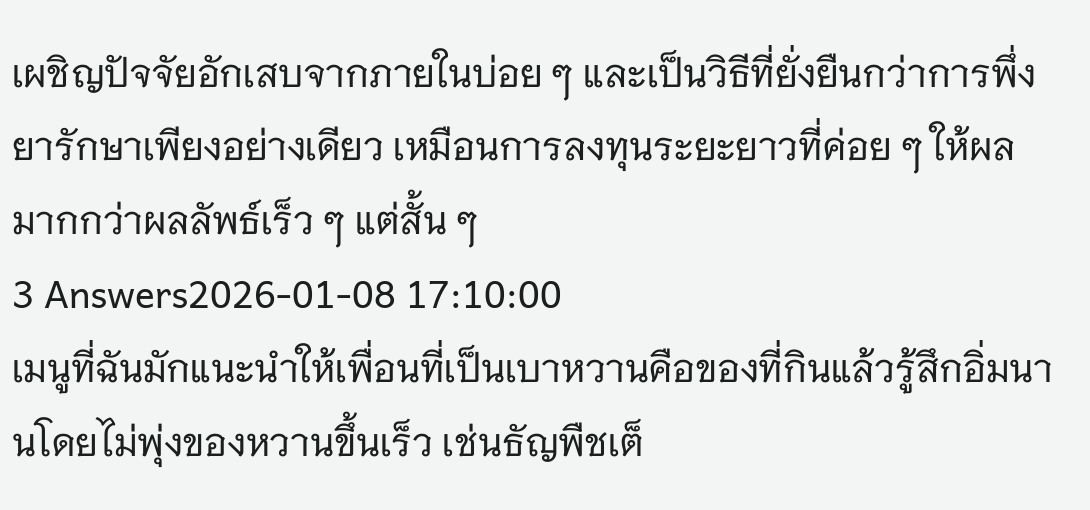เผชิญปัจจัยอักเสบจากภายในบ่อย ๆ และเป็นวิธีที่ยั่งยืนกว่าการพึ่งยารักษาเพียงอย่างเดียว เหมือนการลงทุนระยะยาวที่ค่อย ๆ ให้ผลมากกว่าผลลัพธ์เร็ว ๆ แต่สั้น ๆ
3 Answers2026-01-08 17:10:00
เมนูที่ฉันมักแนะนำให้เพื่อนที่เป็นเบาหวานคือของที่กินแล้วรู้สึกอิ่มนานโดยไม่พุ่งของหวานขึ้นเร็ว เช่นธัญพืชเต็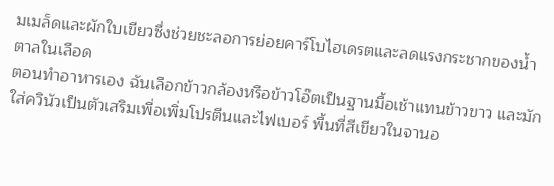มเมล็ดและผักใบเขียวซึ่งช่วยชะลอการย่อยคาร์โบไฮเดรตและลดแรงกระชากของน้ำตาลในเลือด
ตอนทำอาหารเอง ฉันเลือกข้าวกล้องหรือข้าวโอ๊ตเป็นฐานมื้อเช้าแทนข้าวขาว และมักใส่ควินัวเป็นตัวเสริมเพื่อเพิ่มโปรตีนและไฟเบอร์ พื้นที่สีเขียวในจานอ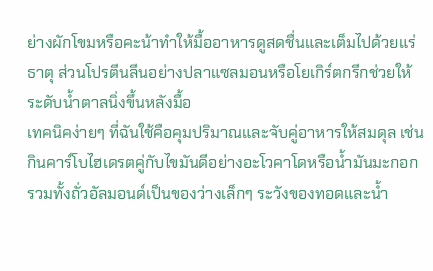ย่างผักโขมหรือคะน้าทำให้มื้ออาหารดูสดชื่นและเต็มไปด้วยแร่ธาตุ ส่วนโปรตีนลีนอย่างปลาแซลมอนหรือโยเกิร์ตกรีกช่วยให้ระดับน้ำตาลนิ่งขึ้นหลังมื้อ
เทคนิคง่ายๆ ที่ฉันใช้คือคุมปริมาณและจับคู่อาหารให้สมดุล เช่นกินคาร์โบไฮเดรตคู่กับไขมันดีอย่างอะโวคาโดหรือน้ำมันมะกอก รวมทั้งถั่วอัลมอนด์เป็นของว่างเล็กๆ ระวังของทอดและน้ำ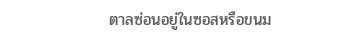ตาลซ่อนอยู่ในซอสหรือขนม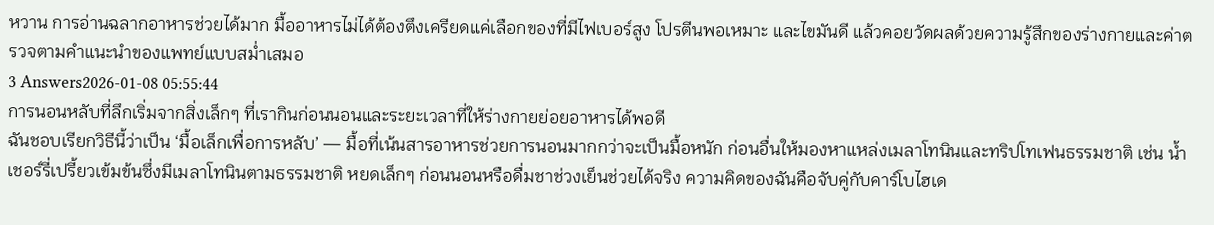หวาน การอ่านฉลากอาหารช่วยได้มาก มื้ออาหารไม่ได้ต้องตึงเครียดแค่เลือกของที่มีไฟเบอร์สูง โปรตีนพอเหมาะ และไขมันดี แล้วคอยวัดผลด้วยความรู้สึกของร่างกายและค่าตรวจตามคำแนะนำของแพทย์แบบสม่ำเสมอ
3 Answers2026-01-08 05:55:44
การนอนหลับที่ลึกเริ่มจากสิ่งเล็กๆ ที่เรากินก่อนนอนและระยะเวลาที่ให้ร่างกายย่อยอาหารได้พอดี
ฉันชอบเรียกวิธีนี้ว่าเป็น ‘มื้อเล็กเพื่อการหลับ’ — มื้อที่เน้นสารอาหารช่วยการนอนมากกว่าจะเป็นมื้อหนัก ก่อนอื่นให้มองหาแหล่งเมลาโทนินและทริปโทเฟนธรรมชาติ เช่น น้ำเชอร์รี่เปรี้ยวเข้มข้นซึ่งมีเมลาโทนินตามธรรมชาติ หยดเล็กๆ ก่อนนอนหรือดื่มชาช่วงเย็นช่วยได้จริง ความคิดของฉันคือจับคู่กับคาร์โบไฮเด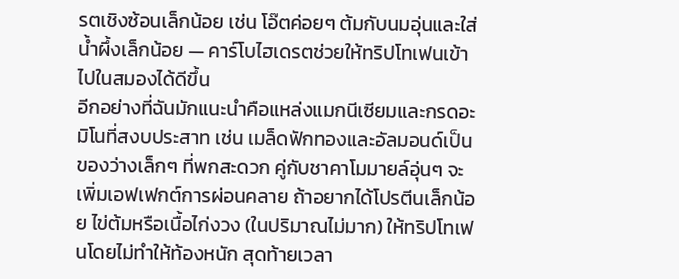รตเชิงซ้อนเล็กน้อย เช่น โอ๊ตค่อยๆ ต้มกับนมอุ่นและใส่น้ำผึ้งเล็กน้อย — คาร์โบไฮเดรตช่วยให้ทริปโทเฟนเข้าไปในสมองได้ดีขึ้น
อีกอย่างที่ฉันมักแนะนำคือแหล่งแมกนีเซียมและกรดอะมิโนที่สงบประสาท เช่น เมล็ดฟักทองและอัลมอนด์เป็นของว่างเล็กๆ ที่พกสะดวก คู่กับชาคาโมมายล์อุ่นๆ จะเพิ่มเอฟเฟกต์การผ่อนคลาย ถ้าอยากได้โปรตีนเล็กน้อย ไข่ต้มหรือเนื้อไก่งวง (ในปริมาณไม่มาก) ให้ทริปโทเฟนโดยไม่ทำให้ท้องหนัก สุดท้ายเวลา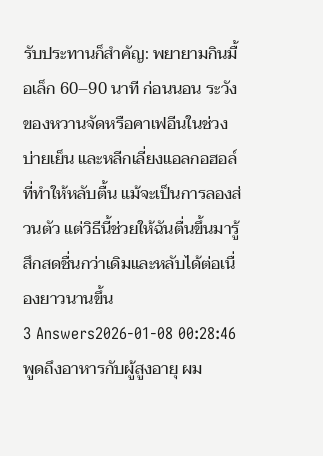รับประทานก็สำคัญ: พยายามกินมื้อเล็ก 60–90 นาที ก่อนนอน ระวังของหวานจัดหรือคาเฟอีนในช่วงบ่ายเย็น และหลีกเลี่ยงแอลกอฮอล์ที่ทำให้หลับตื้น แม้จะเป็นการลองส่วนตัว แต่วิธีนี้ช่วยให้ฉันตื่นขึ้นมารู้สึกสดชื่นกว่าเดิมและหลับได้ต่อเนื่องยาวนานขึ้น
3 Answers2026-01-08 00:28:46
พูดถึงอาหารกับผู้สูงอายุ ผม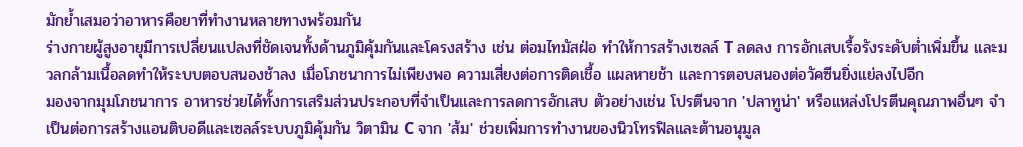มักย้ำเสมอว่าอาหารคือยาที่ทำงานหลายทางพร้อมกัน
ร่างกายผู้สูงอายุมีการเปลี่ยนแปลงที่ชัดเจนทั้งด้านภูมิคุ้มกันและโครงสร้าง เช่น ต่อมไทมัสฝ่อ ทำให้การสร้างเซลล์ T ลดลง การอักเสบเรื้อรังระดับต่ำเพิ่มขึ้น และมวลกล้ามเนื้อลดทำให้ระบบตอบสนองช้าลง เมื่อโภชนาการไม่เพียงพอ ความเสี่ยงต่อการติดเชื้อ แผลหายช้า และการตอบสนองต่อวัคซีนยิ่งแย่ลงไปอีก
มองจากมุมโภชนาการ อาหารช่วยได้ทั้งการเสริมส่วนประกอบที่จำเป็นและการลดการอักเสบ ตัวอย่างเช่น โปรตีนจาก 'ปลาทูน่า' หรือแหล่งโปรตีนคุณภาพอื่นๆ จำเป็นต่อการสร้างแอนติบอดีและเซลล์ระบบภูมิคุ้มกัน วิตามิน C จาก 'ส้ม' ช่วยเพิ่มการทำงานของนิวโทรฟิลและต้านอนุมูล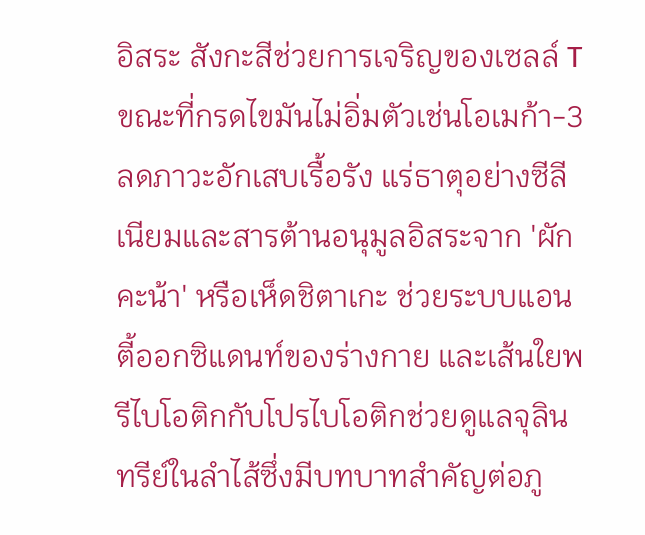อิสระ สังกะสีช่วยการเจริญของเซลล์ T ขณะที่กรดไขมันไม่อิ่มตัวเช่นโอเมก้า-3 ลดภาวะอักเสบเรื้อรัง แร่ธาตุอย่างซีลีเนียมและสารต้านอนุมูลอิสระจาก 'ผักคะน้า' หรือเห็ดชิตาเกะ ช่วยระบบแอนตี้ออกซิแดนท์ของร่างกาย และเส้นใยพรีไบโอติกกับโปรไบโอติกช่วยดูแลจุลินทรีย์ในลำไส้ซึ่งมีบทบาทสำคัญต่อภู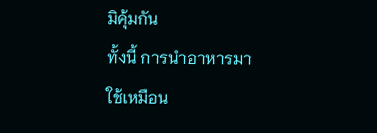มิคุ้มกัน
ทั้งนี้ การนำอาหารมาใช้เหมือน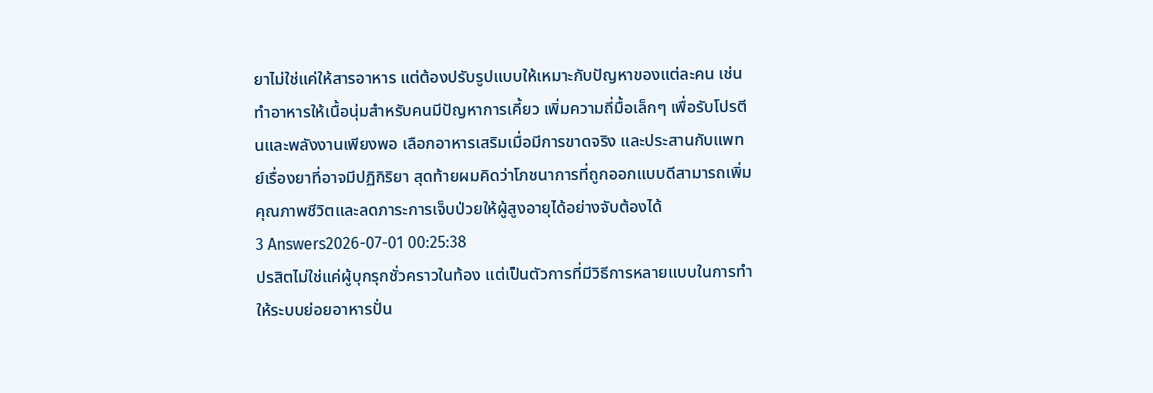ยาไม่ใช่แค่ให้สารอาหาร แต่ต้องปรับรูปแบบให้เหมาะกับปัญหาของแต่ละคน เช่น ทำอาหารให้เนื้อนุ่มสำหรับคนมีปัญหาการเคี้ยว เพิ่มความถี่มื้อเล็กๆ เพื่อรับโปรตีนและพลังงานเพียงพอ เลือกอาหารเสริมเมื่อมีการขาดจริง และประสานกับแพทย์เรื่องยาที่อาจมีปฏิกิริยา สุดท้ายผมคิดว่าโภชนาการที่ถูกออกแบบดีสามารถเพิ่มคุณภาพชีวิตและลดภาระการเจ็บป่วยให้ผู้สูงอายุได้อย่างจับต้องได้
3 Answers2026-07-01 00:25:38
ปรสิตไม่ใช่แค่ผู้บุกรุกชั่วคราวในท้อง แต่เป็นตัวการที่มีวิธีการหลายแบบในการทำให้ระบบย่อยอาหารปั่น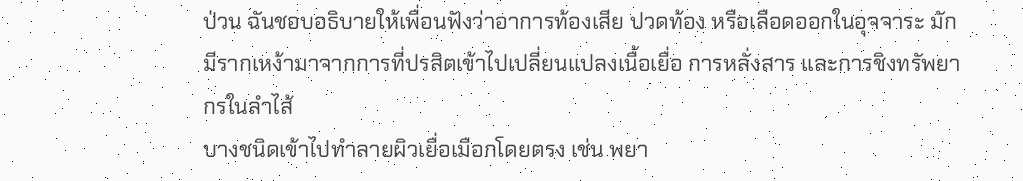ป่วน ฉันชอบอธิบายให้เพื่อนฟังว่าอาการท้องเสีย ปวดท้อง หรือเลือดออกในอุจจาระ มักมีรากเหง้ามาจากการที่ปรสิตเข้าไปเปลี่ยนแปลงเนื้อเยื่อ การหลั่งสาร และการชิงทรัพยากรในลำไส้
บางชนิดเข้าไปทำลายผิวเยื่อเมือกโดยตรง เช่น พยา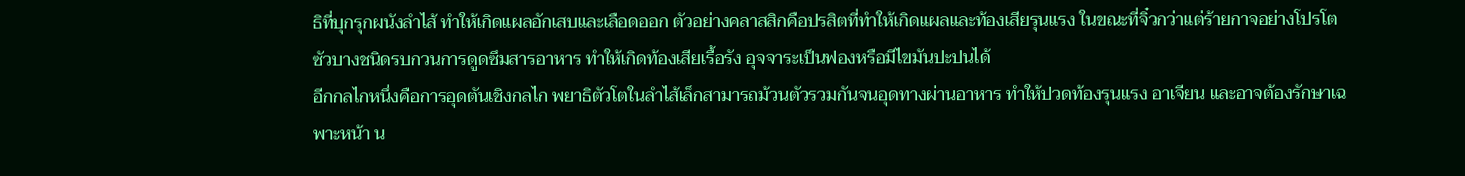ธิที่บุกรุกผนังลำไส้ ทำให้เกิดแผลอักเสบและเลือดออก ตัวอย่างคลาสสิกคือปรสิตที่ทำให้เกิดแผลและท้องเสียรุนแรง ในขณะที่จิ๋วกว่าแต่ร้ายกาจอย่างโปรโตซัวบางชนิดรบกวนการดูดซึมสารอาหาร ทำให้เกิดท้องเสียเรื้อรัง อุจจาระเป็นฟองหรือมีไขมันปะปนได้
อีกกลไกหนึ่งคือการอุดตันเชิงกลไก พยาธิตัวโตในลำไส้เล็กสามารถม้วนตัวรวมกันจนอุดทางผ่านอาหาร ทำให้ปวดท้องรุนแรง อาเจียน และอาจต้องรักษาเฉพาะหน้า น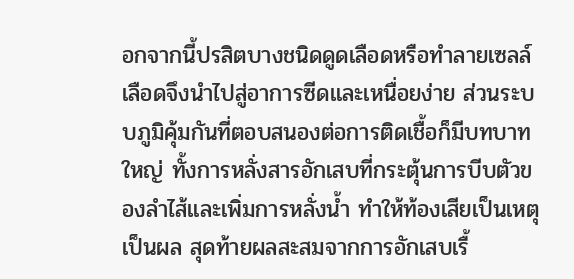อกจากนี้ปรสิตบางชนิดดูดเลือดหรือทำลายเซลล์เลือดจึงนำไปสู่อาการซีดและเหนื่อยง่าย ส่วนระบบภูมิคุ้มกันที่ตอบสนองต่อการติดเชื้อก็มีบทบาทใหญ่ ทั้งการหลั่งสารอักเสบที่กระตุ้นการบีบตัวของลำไส้และเพิ่มการหลั่งน้ำ ทำให้ท้องเสียเป็นเหตุเป็นผล สุดท้ายผลสะสมจากการอักเสบเรื้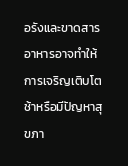อรังและขาดสารอาหารอาจทำให้การเจริญเติบโตช้าหรือมีปัญหาสุขภา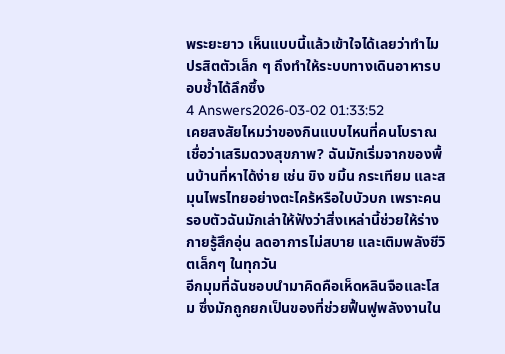พระยะยาว เห็นแบบนี้แล้วเข้าใจได้เลยว่าทำไมปรสิตตัวเล็ก ๆ ถึงทำให้ระบบทางเดินอาหารบอบช้ำได้ลึกซึ้ง
4 Answers2026-03-02 01:33:52
เคยสงสัยไหมว่าของกินแบบไหนที่คนโบราณเชื่อว่าเสริมดวงสุขภาพ? ฉันมักเริ่มจากของพื้นบ้านที่หาได้ง่าย เช่น ขิง ขมิ้น กระเทียม และสมุนไพรไทยอย่างตะไคร้หรือใบบัวบก เพราะคนรอบตัวฉันมักเล่าให้ฟังว่าสิ่งเหล่านี้ช่วยให้ร่างกายรู้สึกอุ่น ลดอาการไม่สบาย และเติมพลังชีวิตเล็กๆ ในทุกวัน
อีกมุมที่ฉันชอบนำมาคิดคือเห็ดหลินจือและโสม ซึ่งมักถูกยกเป็นของที่ช่วยฟื้นฟูพลังงานใน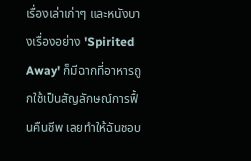เรื่องเล่าเก่าๆ และหนังบางเรื่องอย่าง 'Spirited Away' ก็มีฉากที่อาหารถูกใช้เป็นสัญลักษณ์การฟื้นคืนชีพ เลยทำให้ฉันชอบ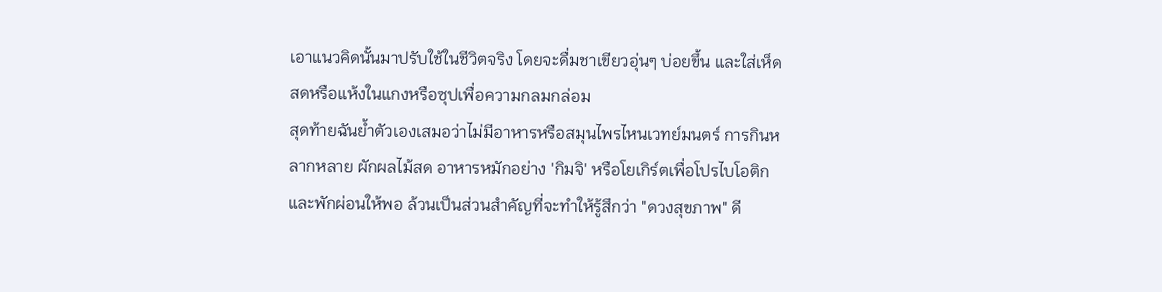เอาแนวคิดนั้นมาปรับใช้ในชีวิตจริง โดยจะดื่มชาเขียวอุ่นๆ บ่อยขึ้น และใส่เห็ดสดหรือแห้งในแกงหรือซุปเพื่อความกลมกล่อม
สุดท้ายฉันย้ำตัวเองเสมอว่าไม่มีอาหารหรือสมุนไพรไหนเวทย์มนตร์ การกินหลากหลาย ผักผลไม้สด อาหารหมักอย่าง 'กิมจิ' หรือโยเกิร์ตเพื่อโปรไบโอติก และพักผ่อนให้พอ ล้วนเป็นส่วนสำคัญที่จะทำให้รู้สึกว่า "ดวงสุขภาพ" ดี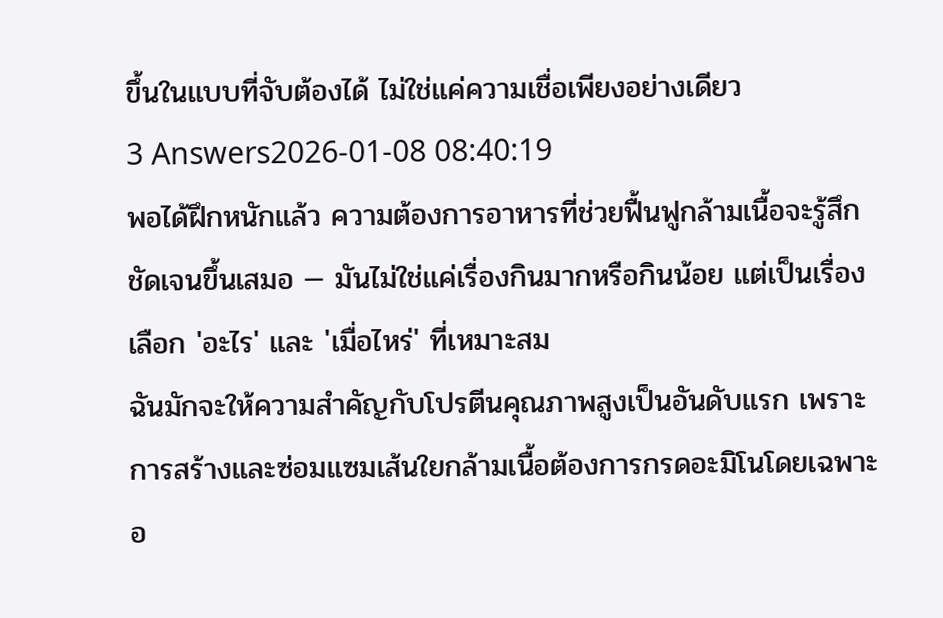ขึ้นในแบบที่จับต้องได้ ไม่ใช่แค่ความเชื่อเพียงอย่างเดียว
3 Answers2026-01-08 08:40:19
พอได้ฝึกหนักแล้ว ความต้องการอาหารที่ช่วยฟื้นฟูกล้ามเนื้อจะรู้สึกชัดเจนขึ้นเสมอ — มันไม่ใช่แค่เรื่องกินมากหรือกินน้อย แต่เป็นเรื่องเลือก 'อะไร' และ 'เมื่อไหร่' ที่เหมาะสม
ฉันมักจะให้ความสำคัญกับโปรตีนคุณภาพสูงเป็นอันดับแรก เพราะการสร้างและซ่อมแซมเส้นใยกล้ามเนื้อต้องการกรดอะมิโนโดยเฉพาะอ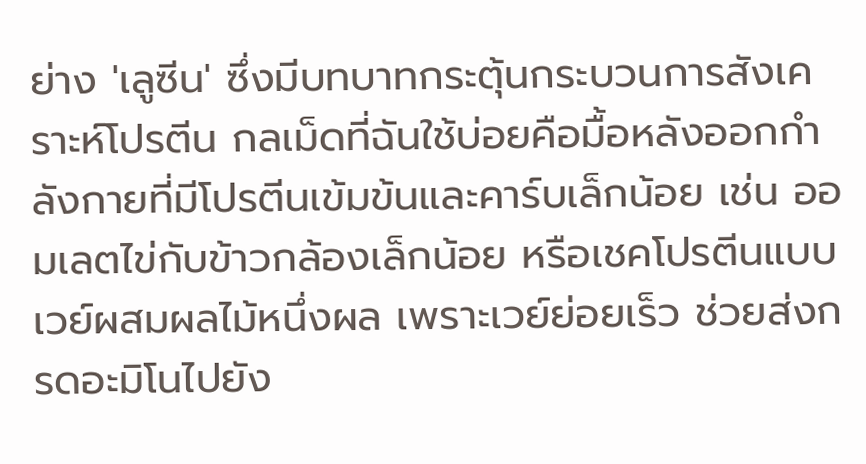ย่าง 'เลูซีน' ซึ่งมีบทบาทกระตุ้นกระบวนการสังเคราะห์โปรตีน กลเม็ดที่ฉันใช้บ่อยคือมื้อหลังออกกำลังกายที่มีโปรตีนเข้มข้นและคาร์บเล็กน้อย เช่น ออมเลตไข่กับข้าวกล้องเล็กน้อย หรือเชคโปรตีนแบบเวย์ผสมผลไม้หนึ่งผล เพราะเวย์ย่อยเร็ว ช่วยส่งกรดอะมิโนไปยัง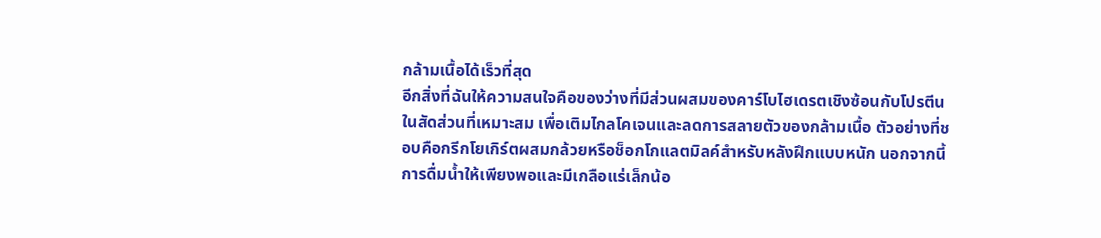กล้ามเนื้อได้เร็วที่สุด
อีกสิ่งที่ฉันให้ความสนใจคือของว่างที่มีส่วนผสมของคาร์โบไฮเดรตเชิงซ้อนกับโปรตีนในสัดส่วนที่เหมาะสม เพื่อเติมไกลโคเจนและลดการสลายตัวของกล้ามเนื้อ ตัวอย่างที่ชอบคือกรีกโยเกิร์ตผสมกล้วยหรือช็อกโกแลตมิลค์สำหรับหลังฝึกแบบหนัก นอกจากนี้การดื่มน้ำให้เพียงพอและมีเกลือแร่เล็กน้อ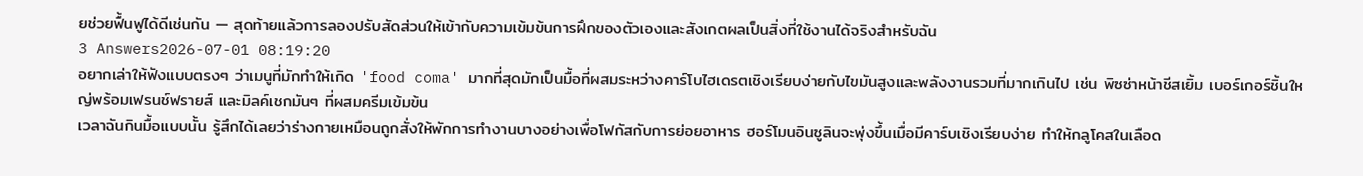ยช่วยฟื้นฟูได้ดีเช่นกัน — สุดท้ายแล้วการลองปรับสัดส่วนให้เข้ากับความเข้มข้นการฝึกของตัวเองและสังเกตผลเป็นสิ่งที่ใช้งานได้จริงสำหรับฉัน
3 Answers2026-07-01 08:19:20
อยากเล่าให้ฟังแบบตรงๆ ว่าเมนูที่มักทำให้เกิด 'food coma' มากที่สุดมักเป็นมื้อที่ผสมระหว่างคาร์โบไฮเดรตเชิงเรียบง่ายกับไขมันสูงและพลังงานรวมที่มากเกินไป เช่น พิซซ่าหน้าชีสเยิ้ม เบอร์เกอร์ชิ้นใหญ่พร้อมเฟรนช์ฟรายส์ และมิลค์เชกมันๆ ที่ผสมครีมเข้มข้น
เวลาฉันกินมื้อแบบนั้น รู้สึกได้เลยว่าร่างกายเหมือนถูกสั่งให้พักการทำงานบางอย่างเพื่อโฟกัสกับการย่อยอาหาร ฮอร์โมนอินซูลินจะพุ่งขึ้นเมื่อมีคาร์บเชิงเรียบง่าย ทำให้กลูโคสในเลือด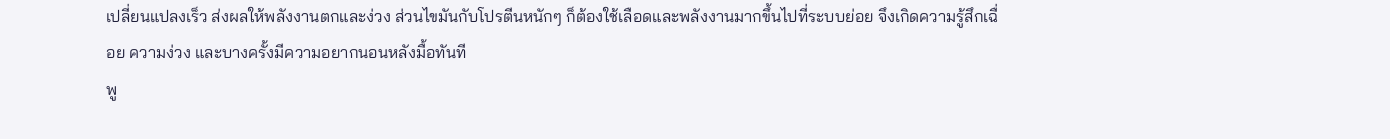เปลี่ยนแปลงเร็ว ส่งผลให้พลังงานตกและง่วง ส่วนไขมันกับโปรตีนหนักๆ ก็ต้องใช้เลือดและพลังงานมากขึ้นไปที่ระบบย่อย จึงเกิดความรู้สึกเฉื่อย ความง่วง และบางครั้งมีความอยากนอนหลังมื้อทันที
พู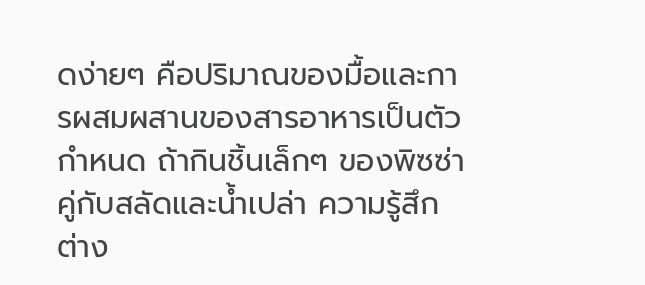ดง่ายๆ คือปริมาณของมื้อและการผสมผสานของสารอาหารเป็นตัวกำหนด ถ้ากินชิ้นเล็กๆ ของพิซซ่าคู่กับสลัดและน้ำเปล่า ความรู้สึกต่าง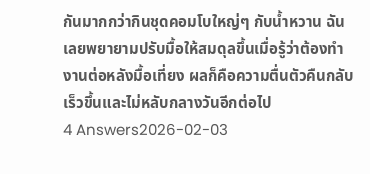กันมากกว่ากินชุดคอมโบใหญ่ๆ กับน้ำหวาน ฉันเลยพยายามปรับมื้อให้สมดุลขึ้นเมื่อรู้ว่าต้องทำงานต่อหลังมื้อเที่ยง ผลก็คือความตื่นตัวคืนกลับเร็วขึ้นและไม่หลับกลางวันอีกต่อไป
4 Answers2026-02-03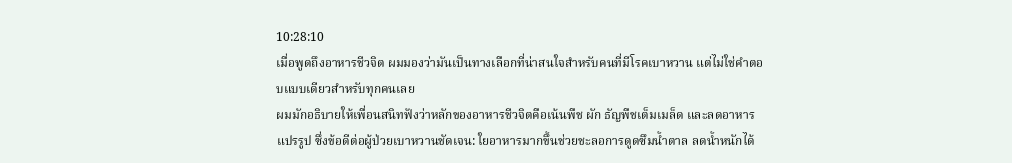10:28:10
เมื่อพูดถึงอาหารชีวจิต ผมมองว่ามันเป็นทางเลือกที่น่าสนใจสำหรับคนที่มีโรคเบาหวาน แต่ไม่ใช่คำตอบแบบเดียวสำหรับทุกคนเลย
ผมมักอธิบายให้เพื่อนสนิทฟังว่าหลักของอาหารชีวจิตคือเน้นพืช ผัก ธัญพืชเต็มเมล็ด และลดอาหารแปรรูป ซึ่งข้อดีต่อผู้ป่วยเบาหวานชัดเจน: ใยอาหารมากขึ้นช่วยชะลอการดูดซึมน้ำตาล ลดน้ำหนักได้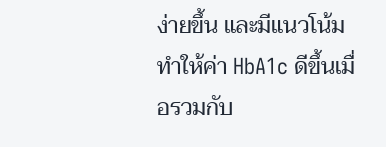ง่ายขึ้น และมีแนวโน้มทำให้ค่า HbA1c ดีขึ้นเมื่อรวมกับ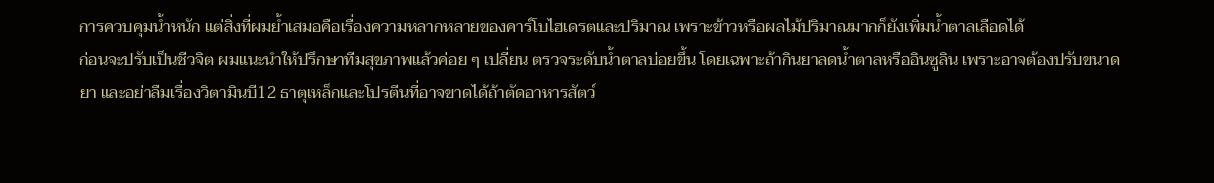การควบคุมน้ำหนัก แต่สิ่งที่ผมย้ำเสมอคือเรื่องความหลากหลายของคาร์โบไฮเดรตและปริมาณ เพราะข้าวหรือผลไม้ปริมาณมากก็ยังเพิ่มน้ำตาลเลือดได้
ก่อนจะปรับเป็นชีวจิต ผมแนะนำให้ปรึกษาทีมสุขภาพแล้วค่อย ๆ เปลี่ยน ตรวจระดับน้ำตาลบ่อยขึ้น โดยเฉพาะถ้ากินยาลดน้ำตาลหรืออินซูลิน เพราะอาจต้องปรับขนาดยา และอย่าลืมเรื่องวิตามินบี12 ธาตุเหล็กและโปรตีนที่อาจขาดได้ถ้าตัดอาหารสัตว์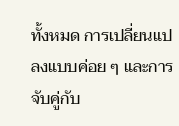ทั้งหมด การเปลี่ยนแปลงแบบค่อย ๆ และการจับคู่กับ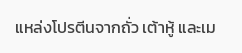แหล่งโปรตีนจากถั่ว เต้าหู้ และเม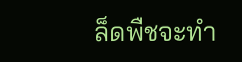ล็ดพืชจะทำ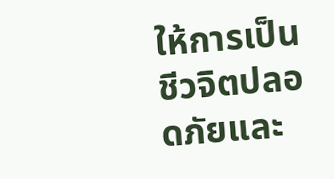ให้การเป็นชีวจิตปลอดภัยและ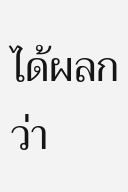ได้ผลกว่า